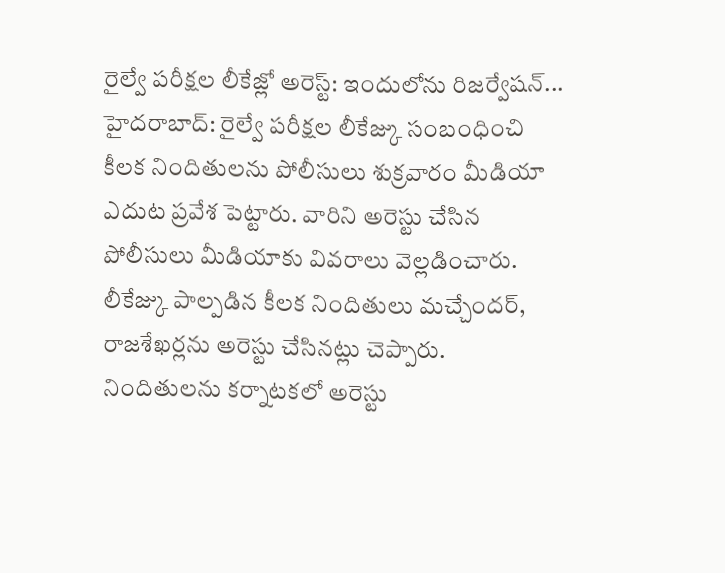రైల్వే పరీక్షల లీకేజ్లో అరెస్ట్: ఇందులోను రిజర్వేషన్...
హైదరాబాద్: రైల్వే పరీక్షల లీకేజ్కు సంబంధించి కీలక నిందితులను పోలీసులు శుక్రవారం మీడియా ఎదుట ప్రవేశ పెట్టారు. వారిని అరెస్టు చేసిన పోలీసులు మీడియాకు వివరాలు వెల్లడించారు. లీకేజ్కు పాల్పడిన కీలక నిందితులు మచ్చేందర్, రాజశేఖర్లను అరెస్టు చేసినట్లు చెప్పారు. నిందితులను కర్నాటకలో అరెస్టు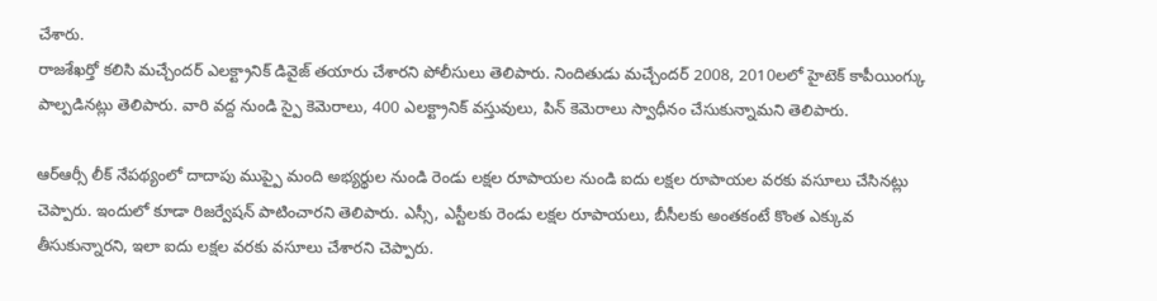చేశారు.
రాజశేఖర్తో కలిసి మచ్చేందర్ ఎలక్ట్రానిక్ డివైజ్ తయారు చేశారని పోలీసులు తెలిపారు. నిందితుడు మచ్చేందర్ 2008, 2010లలో హైటెక్ కాపీయింగ్కు పాల్పడినట్లు తెలిపారు. వారి వద్ద నుండి స్పై కెమెరాలు, 400 ఎలక్ట్రానిక్ వస్తువులు, పిన్ కెమెరాలు స్వాధీనం చేసుకున్నామని తెలిపారు.

ఆర్ఆర్సీ లీక్ నేపథ్యంలో దాదాపు ముప్పై మంది అభ్యర్థుల నుండి రెండు లక్షల రూపాయల నుండి ఐదు లక్షల రూపాయల వరకు వసూలు చేసినట్లు చెప్పారు. ఇందులో కూడా రిజర్వేషన్ పాటించారని తెలిపారు. ఎస్సీ, ఎస్టీలకు రెండు లక్షల రూపాయలు, బీసీలకు అంతకంటే కొంత ఎక్కువ తీసుకున్నారని, ఇలా ఐదు లక్షల వరకు వసూలు చేశారని చెప్పారు.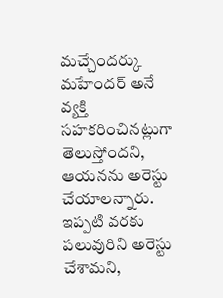మచ్చేందర్కు మహేందర్ అనే వ్యక్తి సహకరించినట్లుగా తెలుస్తోందని, ఆయనను అరెస్టు చేయాలన్నారు. ఇప్పటి వరకు పలువురిని అరెస్టు చేశామని,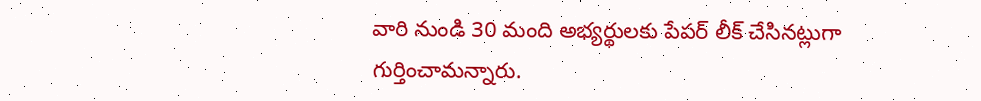వారి నుండి 30 మంది అభ్యర్థులకు పేపర్ లీక్ చేసినట్లుగా గుర్తించామన్నారు.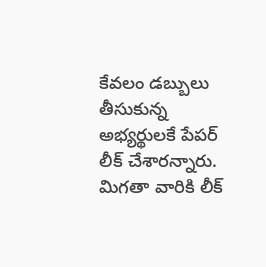కేవలం డబ్బులు తీసుకున్న అభ్యర్థులకే పేపర్ లీక్ చేశారన్నారు. మిగతా వారికి లీక్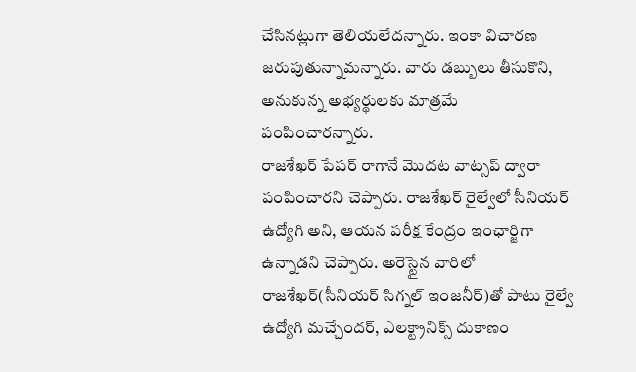చేసినట్లుగా తెలియలేదన్నారు. ఇంకా విచారణ జరుపుతున్నామన్నారు. వారు డబ్బులు తీసుకొని, అనుకున్న అభ్యర్థులకు మాత్రమే పంపించారన్నారు.
రాజశేఖర్ పేపర్ రాగానే మొదట వాట్సప్ ద్వారా పంపించారని చెప్పారు. రాజశేఖర్ రైల్వేలో సీనియర్ ఉద్యోగి అని, ఆయన పరీక్ష కేంద్రం ఇంఛార్జిగా ఉన్నాడని చెప్పారు. అరెస్టైన వారిలో రాజశేఖర్(సీనియర్ సిగ్నల్ ఇంజనీర్)తో పాటు రైల్వే ఉద్యోగి మచ్చేందర్, ఎలక్ట్రానిక్స్ దుకాణం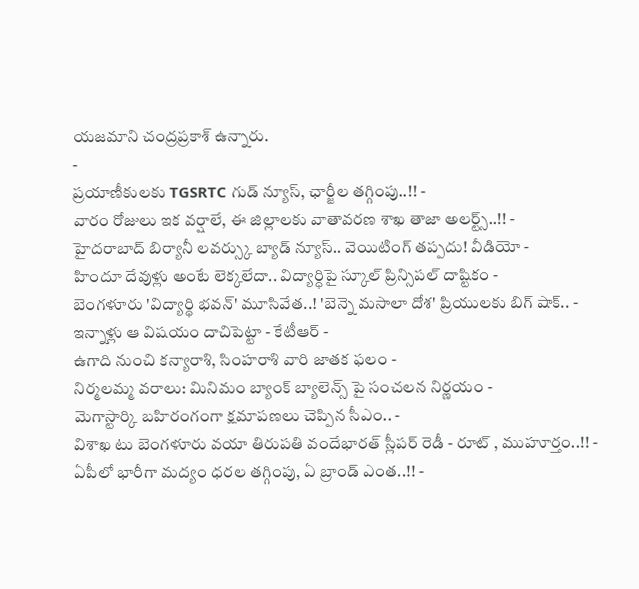యజమాని చంద్రప్రకాశ్ ఉన్నారు.
-
ప్రయాణీకులకు TGSRTC గుడ్ న్యూస్, ఛార్జీల తగ్గింపు..!! -
వారం రోజులు ఇక వర్షాలే, ఈ జిల్లాలకు వాతావరణ శాఖ తాజా అలర్ట్స్..!! -
హైదరాబాద్ బిర్యానీ లవర్స్కు బ్యాడ్ న్యూస్.. వెయిటింగ్ తప్పదు! వీడియో -
హిందూ దేవుళ్లు అంటే లెక్కలేదా.. విద్యార్ధిపై స్కూల్ ప్రిన్సిపల్ దాష్టికం -
బెంగళూరు 'విద్యార్థి భవన్' మూసివేత..! 'బెన్నె మసాలా దోశ' ప్రియులకు బిగ్ షాక్.. -
ఇన్నాళ్లు ఆ విషయం దాచిపెట్టా - కేటీఆర్ -
ఉగాది నుంచి కన్యారాశి, సింహరాశి వారి జాతక ఫలం -
నిర్మలమ్మ వరాలు: మినిమం బ్యాంక్ బ్యాలెన్స్ పై సంచలన నిర్ణయం -
మెగాస్టార్కి బహిరంగంగా క్షమాపణలు చెప్పిన సీఎం.. -
విశాఖ టు బెంగళూరు వయా తిరుపతి వందేభారత్ స్లీపర్ రెడీ - రూట్ , ముహూర్తం..!! -
ఏపీలో భారీగా మద్యం ధరల తగ్గింపు, ఏ బ్రాండ్ ఎంత..!! -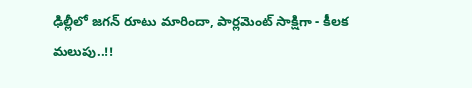ఢిల్లీలో జగన్ రూటు మారిందా, పార్లమెంట్ సాక్షిగా - కీలక మలుపు..!!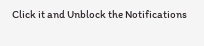Click it and Unblock the Notifications